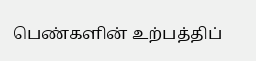பெண்களின் உற்பத்திப்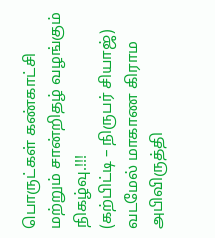பொருட்கள் கண்காட்சி மற்றும் சான்றிதழ் வழங்கும் நிகழ்வு.!!!
(கற்பிட்டி – நிருபர் சியாஜ்)
வடமேல் மாகாண கிராம அபிவிருத்தி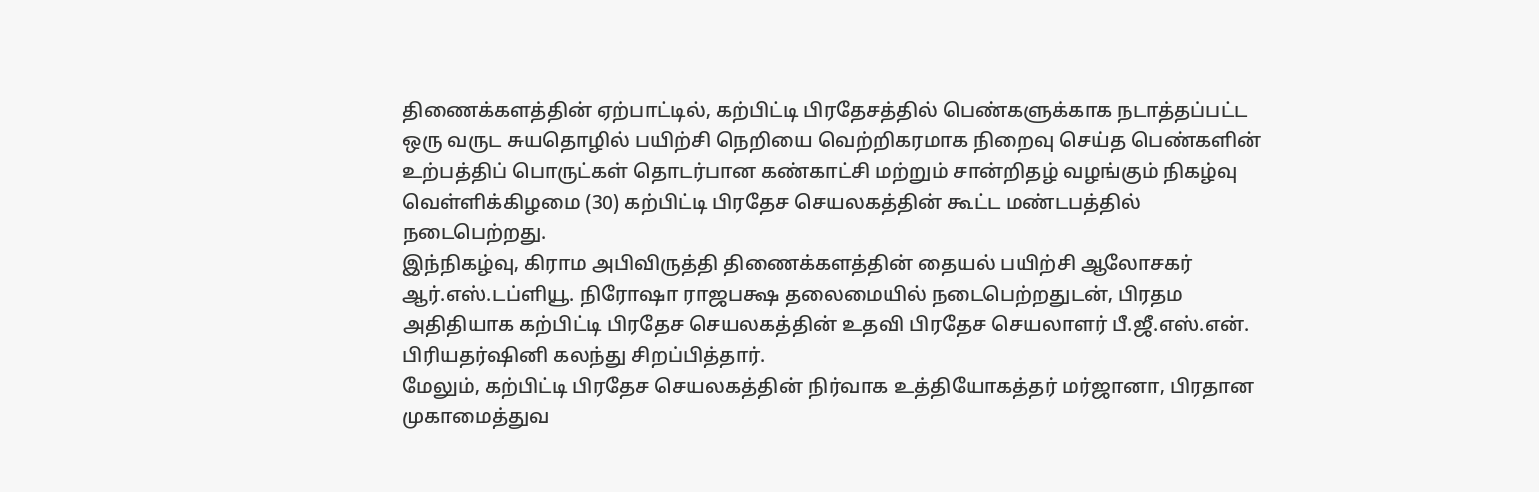திணைக்களத்தின் ஏற்பாட்டில், கற்பிட்டி பிரதேசத்தில் பெண்களுக்காக நடாத்தப்பட்ட ஒரு வருட சுயதொழில் பயிற்சி நெறியை வெற்றிகரமாக நிறைவு செய்த பெண்களின் உற்பத்திப் பொருட்கள் தொடர்பான கண்காட்சி மற்றும் சான்றிதழ் வழங்கும் நிகழ்வு வெள்ளிக்கிழமை (30) கற்பிட்டி பிரதேச செயலகத்தின் கூட்ட மண்டபத்தில் நடைபெற்றது.
இந்நிகழ்வு, கிராம அபிவிருத்தி திணைக்களத்தின் தையல் பயிற்சி ஆலோசகர் ஆர்.எஸ்.டப்ளியூ. நிரோஷா ராஜபக்ஷ தலைமையில் நடைபெற்றதுடன், பிரதம அதிதியாக கற்பிட்டி பிரதேச செயலகத்தின் உதவி பிரதேச செயலாளர் பீ.ஜீ.எஸ்.என். பிரியதர்ஷினி கலந்து சிறப்பித்தார்.
மேலும், கற்பிட்டி பிரதேச செயலகத்தின் நிர்வாக உத்தியோகத்தர் மர்ஜானா, பிரதான முகாமைத்துவ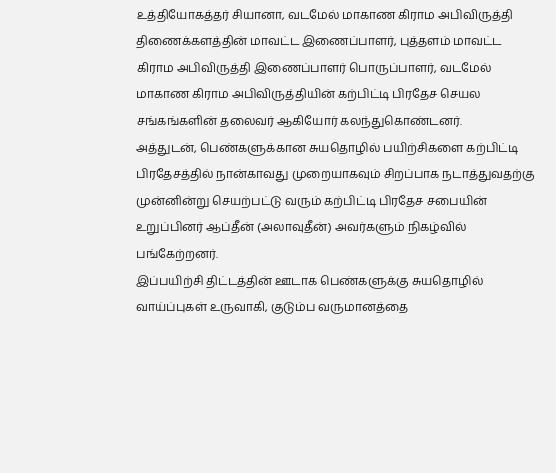உத்தியோகத்தர் சியானா, வடமேல் மாகாண கிராம அபிவிருத்தி திணைக்களத்தின் மாவட்ட இணைப்பாளர், புத்தளம் மாவட்ட கிராம அபிவிருத்தி இணைப்பாளர் பொருப்பாளர், வடமேல் மாகாண கிராம அபிவிருத்தியின் கற்பிட்டி பிரதேச செயல சங்கங்களின் தலைவர் ஆகியோர் கலந்துகொண்டனர்.
அத்துடன், பெண்களுக்கான சுயதொழில் பயிற்சிகளை கற்பிட்டி பிரதேசத்தில் நான்காவது முறையாகவும் சிறப்பாக நடாத்துவதற்கு முன்னின்று செயற்பட்டு வரும் கற்பிட்டி பிரதேச சபையின் உறுப்பினர் ஆப்தீன் (அலாவுதீன்) அவர்களும் நிகழ்வில் பங்கேற்றனர்.
இப்பயிற்சி திட்டத்தின் ஊடாக பெண்களுக்கு சுயதொழில் வாய்ப்புகள் உருவாகி, குடும்ப வருமானத்தை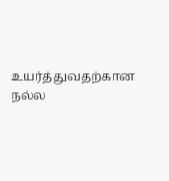உயர்த்துவதற்கான நல்ல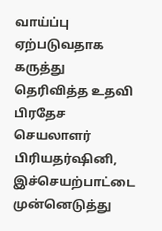வாய்ப்பு ஏற்படுவதாக கருத்து தெரிவித்த உதவி பிரதேச செயலாளர் பிரியதர்ஷினி, இச்செயற்பாட்டை முன்னெடுத்து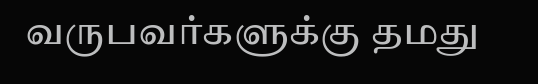வருபவர்களுக்கு தமது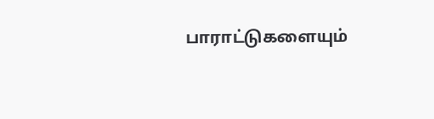பாராட்டுகளையும்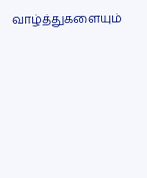வாழ்த்துகளையும்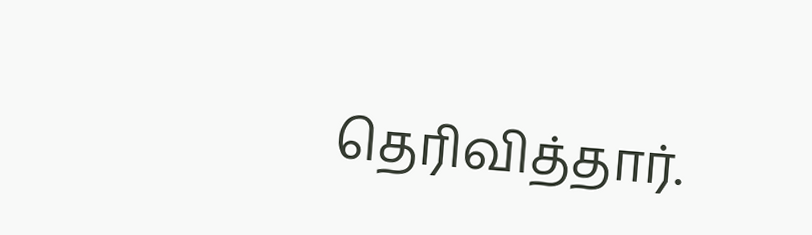தெரிவித்தார்.